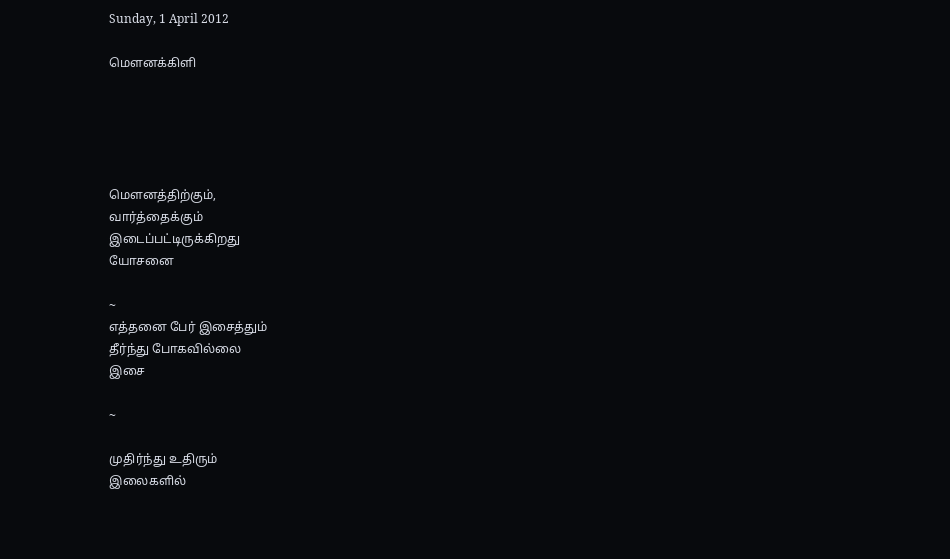Sunday, 1 April 2012

மௌனக்கிளி





மௌனத்திற்கும்,
வார்த்தைக்கும்
இடைப்பட்டிருக்கிறது
யோசனை

~
எத்தனை பேர் இசைத்தும்
தீர்ந்து போகவில்லை
இசை

~

முதிர்ந்து உதிரும்
இலைகளில்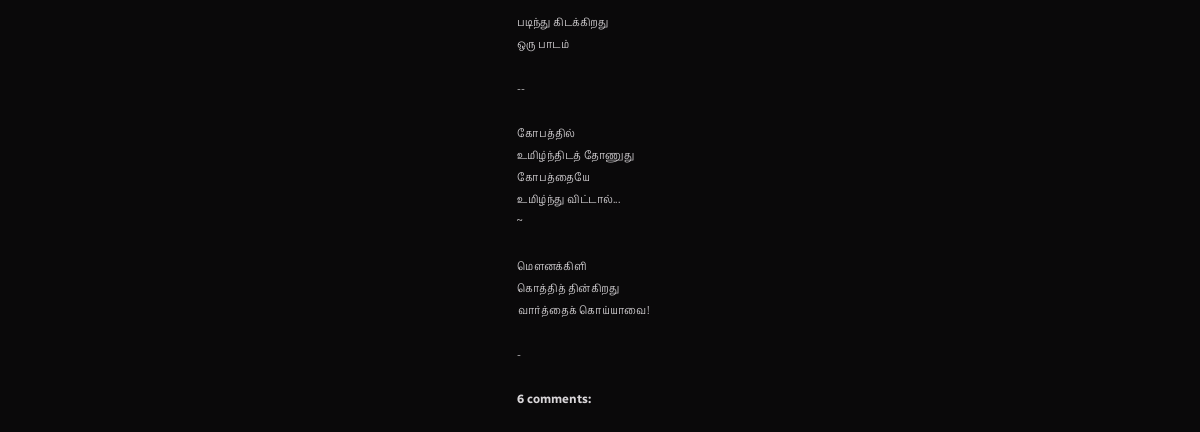படிந்து கிடக்கிறது
ஒரு பாடம்

--

கோபத்தில்
உமிழ்ந்திடத் தோணுது
கோபத்தையே
உமிழ்ந்து விட்டால்...
~

மௌனக்கிளி
கொத்தித் தின்கிறது
வார்த்தைக் கொய்யாவை!

-

6 comments: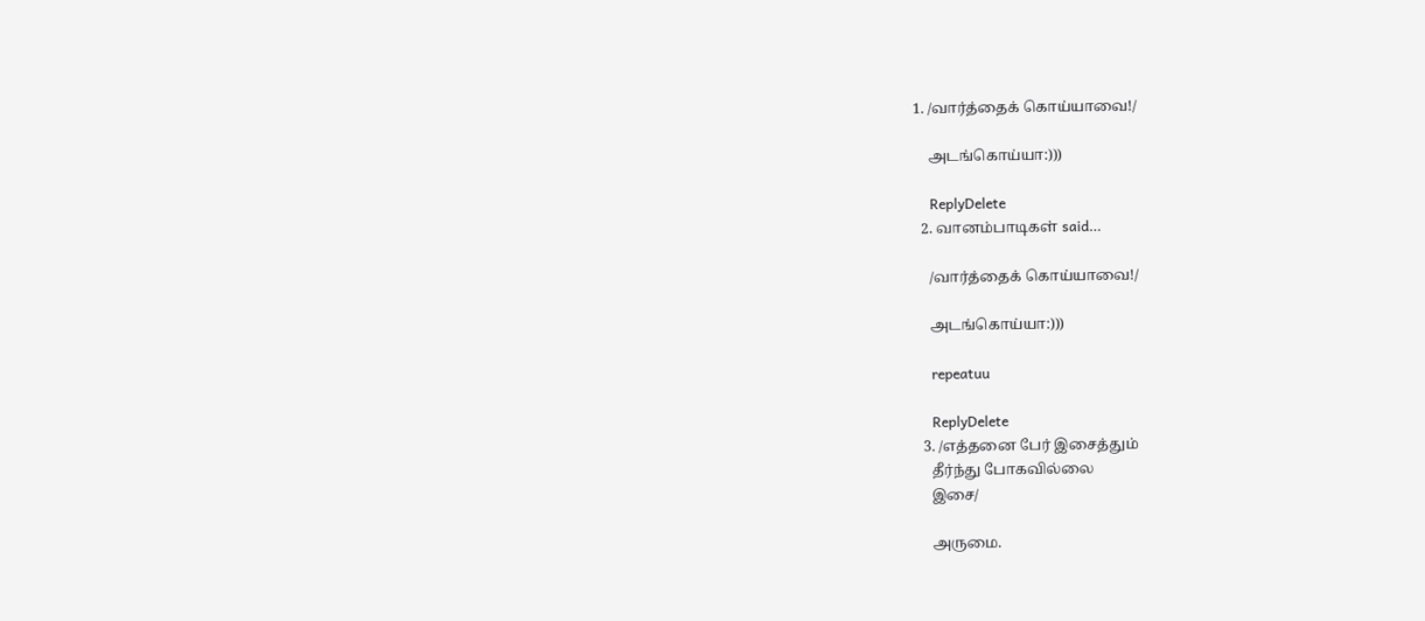1. /வார்த்தைக் கொய்யாவை!/

    அடங்கொய்யா:)))

    ReplyDelete
  2. வானம்பாடிகள் said...

    /வார்த்தைக் கொய்யாவை!/

    அடங்கொய்யா:)))

    repeatuu

    ReplyDelete
  3. /எத்தனை பேர் இசைத்தும்
    தீர்ந்து போகவில்லை
    இசை/

    அருமை.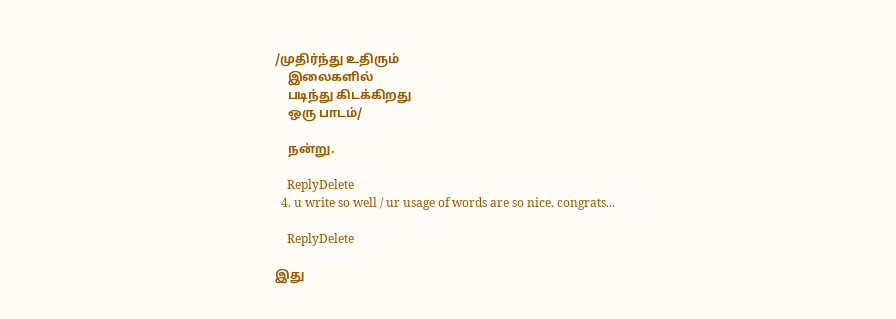/முதிர்ந்து உதிரும்
    இலைகளில்
    படிந்து கிடக்கிறது
    ஒரு பாடம்/

    நன்று.

    ReplyDelete
  4. u write so well / ur usage of words are so nice. congrats...

    ReplyDelete

இது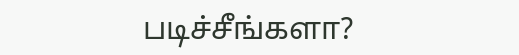படிச்சீங்களா?